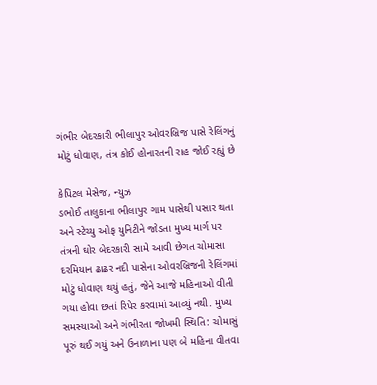ગંભીર બેદરકારી ભીલાપુર ઓવરબ્રિજ પાસે રેલિંગનું મોટું ધોવાણ, તંત્ર કોઈ હોનારતની રાહ જોઈ રહ્યું છે

કેપિટલ મેસેજ, ન્યુઝ
ડભોઈ તાલુકાના ભીલાપુર ગામ પાસેથી પસાર થતા અને સ્ટેચ્યુ ઓફ યુનિટીને જોડતા મુખ્ય માર્ગ પર તંત્રની ઘોર બેદરકારી સામે આવી છેગત ચોમાસા દરમિયાન ઢાઢર નદી પાસેના ઓવરબ્રિજની રેલિંગમાં મોટું ધોવાણ થયું હતું, જેને આજે મહિનાઓ વીતી ગયા હોવા છતાં રિપેર કરવામાં આવ્યું નથી. મુખ્ય સમસ્યાઓ અને ગંભીરતા જોખમી સ્થિતિ: ચોમાસું પૂરું થઈ ગયું અને ઉનાળાના પણ બે મહિના વીતવા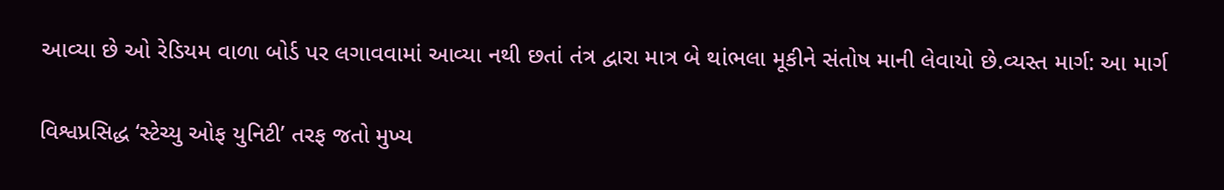આવ્યા છે ઓ રેડિયમ વાળા બોર્ડ પર લગાવવામાં આવ્યા નથી છતાં તંત્ર દ્વારા માત્ર બે થાંભલા મૂકીને સંતોષ માની લેવાયો છે.વ્યસ્ત માર્ગ: આ માર્ગ

વિશ્વપ્રસિદ્ધ ‘સ્ટેચ્યુ ઓફ યુનિટી’ તરફ જતો મુખ્ય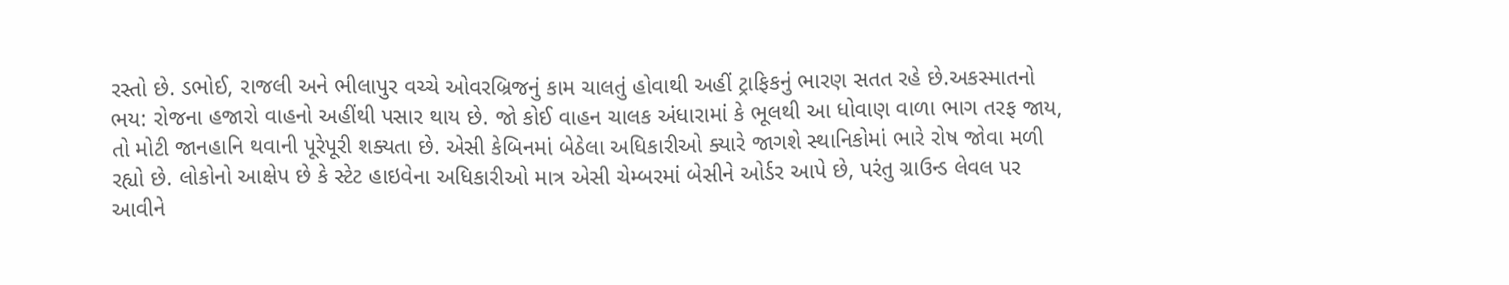રસ્તો છે. ડભોઈ, રાજલી અને ભીલાપુર વચ્ચે ઓવરબ્રિજનું કામ ચાલતું હોવાથી અહીં ટ્રાફિકનું ભારણ સતત રહે છે.અકસ્માતનો ભય: રોજના હજારો વાહનો અહીંથી પસાર થાય છે. જો કોઈ વાહન ચાલક અંધારામાં કે ભૂલથી આ ધોવાણ વાળા ભાગ તરફ જાય, તો મોટી જાનહાનિ થવાની પૂરેપૂરી શક્યતા છે. એસી કેબિનમાં બેઠેલા અધિકારીઓ ક્યારે જાગશે સ્થાનિકોમાં ભારે રોષ જોવા મળી રહ્યો છે. લોકોનો આક્ષેપ છે કે સ્ટેટ હાઇવેના અધિકારીઓ માત્ર એસી ચેમ્બરમાં બેસીને ઓર્ડર આપે છે, પરંતુ ગ્રાઉન્ડ લેવલ પર આવીને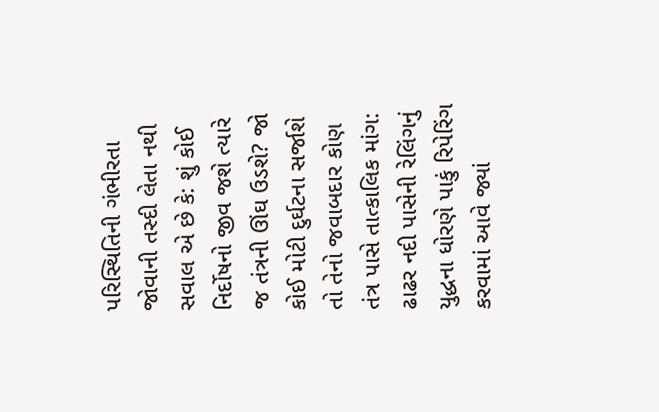પરિસ્થિતિની ગંભીરતા જોવાની તસ્દી લેતા નથી સવાલ એ છે કે: શું કોઈ નિર્દોષનો જીવ જશે ત્યારે જ તંત્રની ઊંઘ ઉડશે? જો કોઈ મોટી દુર્ઘટના સર્જાશે તો તેનો જવાબદાર કોણ તંત્ર પાસે તાત્કાલિક માંગ:
ઢાઢર નદી પાસેની રેલિંગનું યુદ્ધના ધોરણે પાકું રિપેરિંગ કરવામાં આવે જ્યાં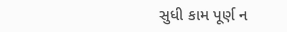સુધી કામ પૂર્ણ ન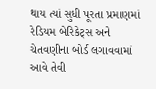થાય ત્યાં સુધી પૂરતા પ્રમાણમાં રેડિયમ બેરિકેટ્સ અને ચેતવણીના બોર્ડ લગાવવામાં આવે તેવી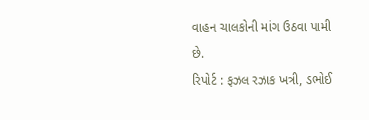વાહન ચાલકોની માંગ ઉઠવા પામી છે.
રિપોર્ટ : ફઝલ રઝાક ખત્રી, ડભોઈ